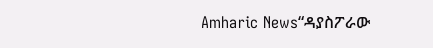Amharic News“ዳያስፖራው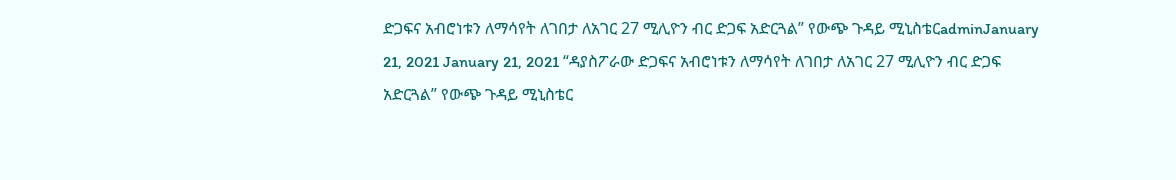ድጋፍና አብሮነቱን ለማሳየት ለገበታ ለአገር 27 ሚሊዮን ብር ድጋፍ አድርጓል” የውጭ ጉዳይ ሚኒስቴርadminJanuary 21, 2021 January 21, 2021 “ዳያስፖራው ድጋፍና አብሮነቱን ለማሳየት ለገበታ ለአገር 27 ሚሊዮን ብር ድጋፍ አድርጓል” የውጭ ጉዳይ ሚኒስቴር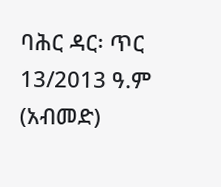ባሕር ዳር፡ ጥር 13/2013 ዓ.ም (አብመድ)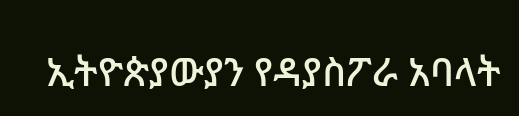ኢትዮጵያውያን የዳያስፖራ አባላት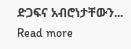ድጋፍና አብሮነታቸውን... Read more